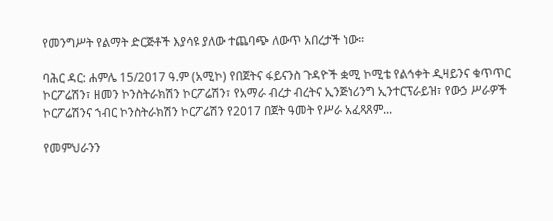የመንግሥት የልማት ድርጅቶች እያሳዩ ያለው ተጨባጭ ለውጥ አበረታች ነው።

ባሕር ዳር: ሐምሌ 15/2017 ዓ.ም (አሚኮ) የበጀትና ፋይናንስ ጉዳዮች ቋሚ ኮሚቴ የልኅቀት ዲዛይንና ቁጥጥር ኮርፖሬሽን፣ ዘመን ኮንስትራክሽን ኮርፖሬሽን፣ የአማራ ብረታ ብረትና ኢንጅነሪንግ ኢንተርፕራይዝ፣ የውኃ ሥራዎች ኮርፖሬሽንና ኀብር ኮንስትራክሽን ኮርፖሬሽን የ2017 በጀት ዓመት የሥራ አፈጻጸም...

የመምህራንን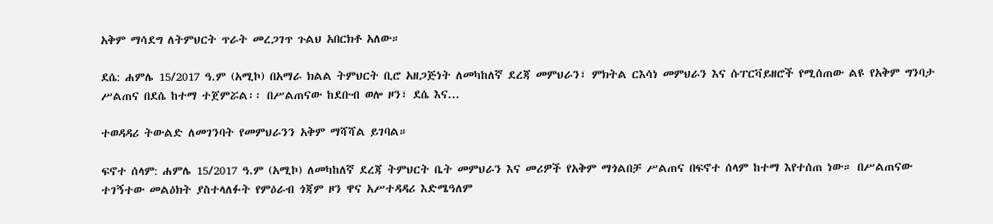አቅም ማሳደግ ለትምህርት ጥራት መረጋገጥ ጉልህ አበርክቶ አለው።

ደሴ: ሐምሌ 15/2017 ዓ.ም (አሚኮ) በአማራ ክልል ትምህርት ቢሮ አዘጋጅነት ለመካከለኛ ደረጃ መምህራን፣ ምክትል ርእሳነ መምህራን እና ሱፐርቫይዘሮች የሚሰጠው ልዩ የአቅም ግንባታ ሥልጠና በደሴ ከተማ ተጀምሯል፡፡ በሥልጠናው ከደቡብ ወሎ ዞን፣ ደሴ እና...

ተወዳዳሪ ትውልድ ለመገንባት የመምህራንን አቅም ማሻሻል ይገባል።

ፍኖተ ሰላም: ሐምሌ 15/2017 ዓ.ም (አሚኮ) ለመካከለኛ ደረጃ ትምህርት ቤት መምህራን እና መሪዎች የአቅም ማጎልበቻ ሥልጠና በፍኖተ ሰላም ከተማ እየተሰጠ ነው። በሥልጠናው ተገኝተው መልዕክት ያስተላለፉት የምዕራብ ጎጃም ዞን ዋና አሥተዳዳሪ እድሜዓለም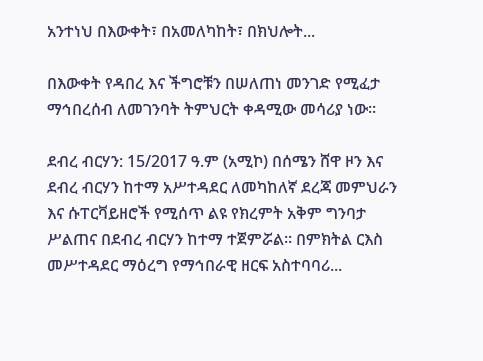አንተነህ በእውቀት፣ በአመለካከት፣ በክህሎት...

በእውቀት የዳበረ እና ችግሮቹን በሠለጠነ መንገድ የሚፈታ ማኅበረሰብ ለመገንባት ትምህርት ቀዳሚው መሳሪያ ነው።

ደብረ ብርሃን: 15/2017 ዓ.ም (አሚኮ) በሰሜን ሸዋ ዞን እና ደብረ ብርሃን ከተማ አሥተዳደር ለመካከለኛ ደረጃ መምህራን እና ሱፐርቫይዘሮች የሚሰጥ ልዩ የክረምት አቅም ግንባታ ሥልጠና በደብረ ብርሃን ከተማ ተጀምሯል። በምክትል ርእስ መሥተዳደር ማዕረግ የማኅበራዊ ዘርፍ አስተባባሪ...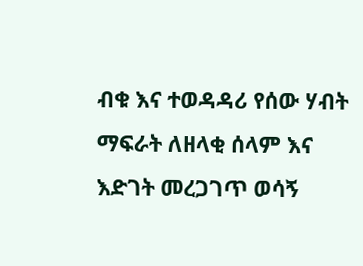ብቁ እና ተወዳዳሪ የሰው ሃብት ማፍራት ለዘላቂ ሰላም እና እድገት መረጋገጥ ወሳኝ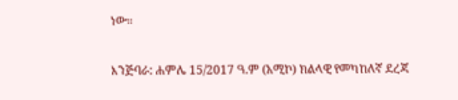ነው።

እንጅባራ: ሐምሌ 15/2017 ዓ.ም (አሚኮ) ክልላዊ የመካከለኛ ደረጃ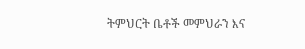ትምህርት ቤቶች መምህራን እና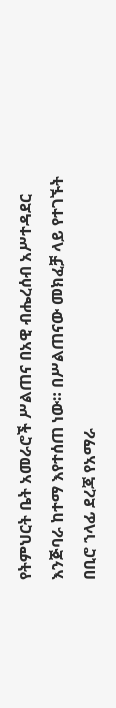የትምህርት ቤት አመራሮች ሥልጠና በአዊ ብሔረሰብ አሥተዳደር እንጅባራ ከተማ እየተሰጠ ነው። በሥልጠናው መክፈቻ ላይ የተገኙት በቢሮ ኀላፊ ደረጃ የአማራ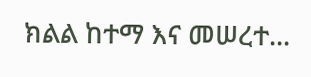ክልል ከተማ እና መሠረተ...